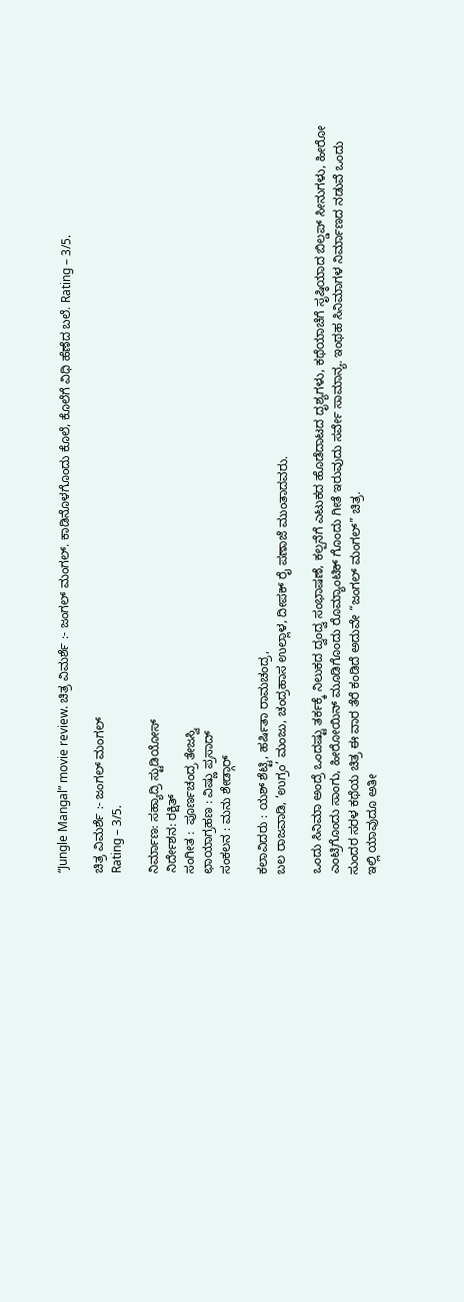“Jungle Mangal” movie review. ಚಿತ್ರ ವಿಮರ್ಶೆ :- ಜಂಗಲ್ ಮಂಗಲ್. ಕಾಡಿನೊಳಗೊಂದು ಕೊಲೆ, ಕೊಲೆಗೆ ವಿಧಿ ಹೆಣೆದ ಬಲೆ. Rating – 3/5.

ಚಿತ್ರ ವಿಮರ್ಶೆ :- ಜಂಗಲ್ ಮಂಗಲ್
Rating – 3/5.

ನಿರ್ಮಾಣ: ಸಹ್ಯಾದ್ರಿ ಸ್ಟುಡಿಯೋಸ್
ನಿರ್ದೇಶನ: ರಕ್ಷಿತ್
ಸಂಗೀತ :  ಪೂರ್ಣಚಂದ್ರ ತೇಜಸ್ವಿ
ಛಾಯಾಗ್ರಹಣ : ವಿಷ್ಣು ಪ್ರಸಾದ್
ಸಂಕಲನ : ಮನು ಶೇಡ್ಗಾರ್

ಕಲಾವಿದರು : ಯಶ್ ಶೆಟ್ಟಿ, ಹರ್ಷಿತಾ ರಾಮಚಂದ್ರ,
ಬಲ ರಾಜವಾಡಿ, ‘ಉಗ್ರಂ’ ಮಂಜು, ಚಂದ್ರಹಾಸ ಉಲ್ಲಾಳ, ದೀಪಕ್‍ ರೈ ಪಣಾಜೆ ಮುಂತಾದವರು.

ಒಂದು ಸಿನಿಮಾ ಅಂದ್ರೆ ಒಂದಷ್ಟು ತರ್ಕಕ್ಕೆ ನಿಲುಕದ ದ್ವಂದ್ವ ಸಂಭಾಷಣೆ, ಕಲ್ಪನೆಗೆ ಎಟುಕದ ಹೊಡೆದಾಟದ ದೃಶ್ಯಗಳು, ಕಥೆಯಾಚೆಗೆ ಸೃಷ್ಠಿಯಾದ ಬಿಲ್ಡಪ್ ಸೀನುಗಳು, ಹೀರೋ ಎಂಟ್ರಿಗೊಂದು ಸಾಂಗು, ಹೀರೋಯಿನ್ ಮೂಡಿಗೊಂದು ರೊಮ್ಯಾಂಟಿಕ್ ಗೊಂದು ಗೀತೆ ಇರುವುದು ಸರ್ವೇ ಸಾಮಾನ್ಯ. ಇಂಥಹ ಸಿನಿಮಾಗಳ ನಿರ್ಮಾಣದ ನಡುವೆ ಒಂದು ಸುಂದರ ಸರಳ ಕಥೆಯ ಚಿತ್ರ ಈ ವಾರ ತೆರೆ ಕಂಡಿದೆ ಅದುವೇ “ಜಂಗಲ್ ಮಂಗಲ್” ಚಿತ್ರ.
ಇಲ್ಲಿ ಯಾವುದೂ ಅತೀ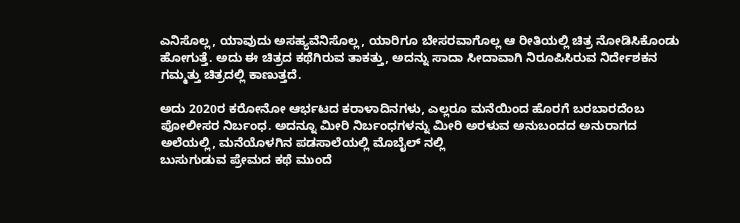ಎನಿಸೊಲ್ಲ, ಯಾವುದು ಅಸಹ್ಯವೆನಿಸೊಲ್ಲ, ಯಾರಿಗೂ ಬೇಸರವಾಗೊಲ್ಲ ಆ ರೀತಿಯಲ್ಲಿ ಚಿತ್ರ ನೋಡಿಸಿಕೊಂಡು ಹೋಗುತ್ತೆ. ಅದು ಈ ಚಿತ್ರದ ಕಥೆಗಿರುವ ತಾಕತ್ತು, ಅದನ್ನು ಸಾದಾ ಸೀದಾವಾಗಿ ನಿರೂಪಿಸಿರುವ ನಿರ್ದೇಶಕನ ಗಮ್ಮತ್ತು ಚಿತ್ರದಲ್ಲಿ ಕಾಣುತ್ತದೆ.

ಅದು 2020ರ ಕರೋನೋ ಆರ್ಭಟದ ಕರಾಳಾದಿನಗಳು, ಎಲ್ಲರೂ ಮನೆಯಿಂದ ಹೊರಗೆ ಬರಬಾರದೆಂಬ ಪೋಲೀಸರ ನಿರ್ಬಂಧ. ಅದನ್ನೂ ಮೀರಿ ನಿರ್ಬಂಧಗಳನ್ನು ಮೀರಿ ಅರಳುವ ಅನುಬಂದದ ಅನುರಾಗದ ಅಲೆಯಲ್ಲಿ, ಮನೆಯೊಳಗಿನ ಪಡಸಾಲೆಯಲ್ಲಿ ಮೊಬೈಲ್ ನಲ್ಲಿ
ಬುಸುಗುಡುವ ಪ್ರೇಮದ ಕಥೆ ಮುಂದೆ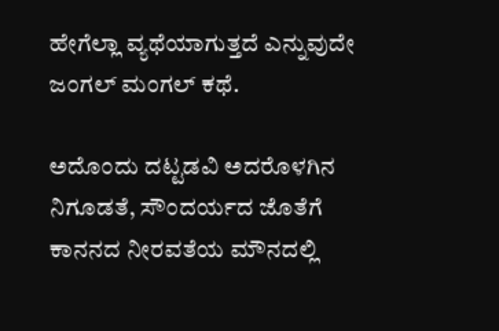ಹೇಗೆಲ್ಲಾ ವ್ಯಥೆಯಾಗುತ್ತದೆ ಎನ್ನುವುದೇ ಜಂಗಲ್ ಮಂಗಲ್‌ ಕಥೆ.

ಅದೊಂದು ದಟ್ಟಡವಿ ಅದರೊಳಗಿನ ನಿಗೂಡತೆ, ಸೌಂದರ್ಯದ ಜೊತೆಗೆ ಕಾನನದ ನೀರವತೆಯ ಮೌನದಲ್ಲಿ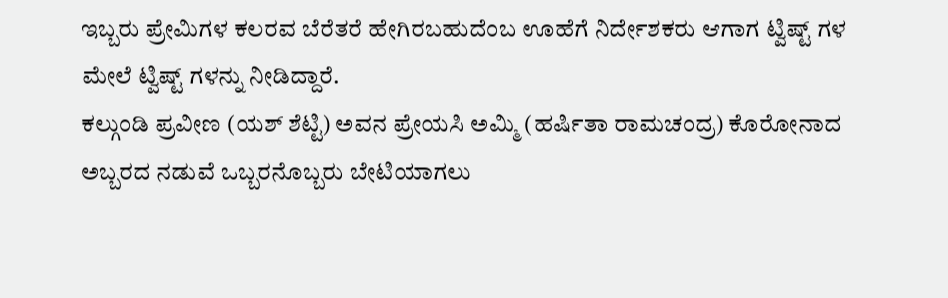ಇಬ್ಬರು ಪ್ರೇಮಿಗಳ ಕಲರವ ಬೆರೆತರೆ ಹೇಗಿರಬಹುದೆಂಬ ಊಹೆಗೆ ನಿರ್ದೇಶಕರು ಆಗಾಗ ಟ್ವಿಷ್ಟ್ ಗಳ ಮೇಲೆ ಟ್ವಿಷ್ಟ್ ಗಳನ್ನು ನೀಡಿದ್ದಾರೆ.
ಕಲ್ಗುಂಡಿ ಪ್ರವೀಣ (ಯಶ್ ಶೆಟ್ಟಿ) ಅವನ ಪ್ರೇಯಸಿ ಅಮ್ಮಿ (ಹರ್ಷಿತಾ ರಾಮಚಂದ್ರ) ಕೊರೋನಾದ ಅಬ್ಬರದ ನಡುವೆ ಒಬ್ಬರನೊಬ್ಬರು ಬೇಟಿಯಾಗಲು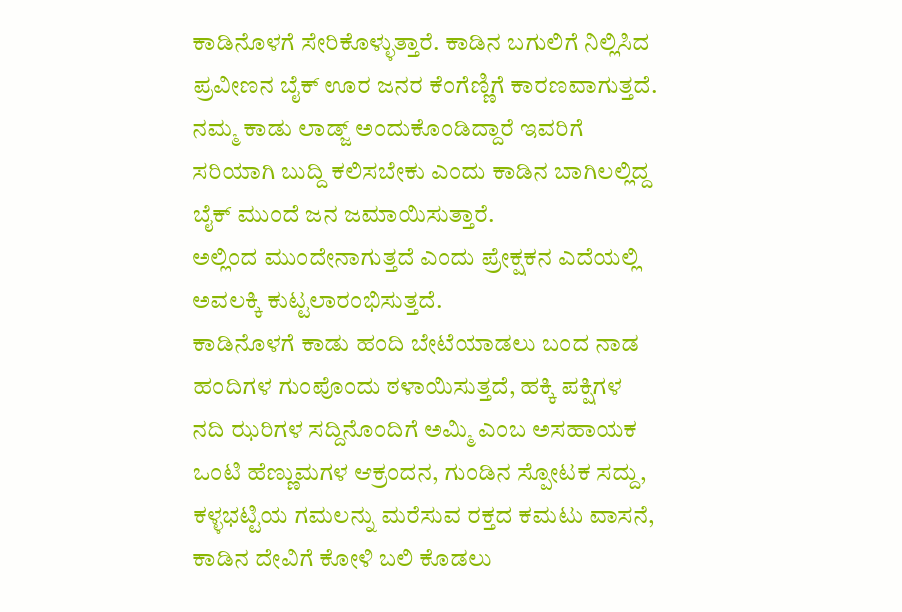ಕಾಡಿನೊಳಗೆ ಸೇರಿಕೊಳ್ಳುತ್ತಾರೆ. ಕಾಡಿನ ಬಗುಲಿಗೆ ನಿಲ್ಲಿಸಿದ ಪ್ರವೀಣನ ಬೈಕ್ ಊರ ಜನರ ಕೆಂಗೆಣ್ಣಿಗೆ ಕಾರಣವಾಗುತ್ತದೆ.
ನಮ್ಮ ಕಾಡು ಲಾಡ್ಜ್ ಅಂದುಕೊಂಡಿದ್ದಾರೆ ಇವರಿಗೆ ಸರಿಯಾಗಿ ಬುದ್ದಿ ಕಲಿಸಬೇಕು ಎಂದು ಕಾಡಿನ ಬಾಗಿಲಲ್ಲಿದ್ದ ಬೈಕ್ ಮುಂದೆ ಜನ ಜಮಾಯಿಸುತ್ತಾರೆ.
ಅಲ್ಲಿಂದ ಮುಂದೇನಾಗುತ್ತದೆ ಎಂದು ಪ್ರೇಕ್ಷಕನ ಎದೆಯಲ್ಲಿ ಅವಲಕ್ಕಿ ಕುಟ್ಟಲಾರಂಭಿಸುತ್ತದೆ.
ಕಾಡಿನೊಳಗೆ ಕಾಡು ಹಂದಿ ಬೇಟೆಯಾಡಲು ಬಂದ ನಾಡ ಹಂದಿಗಳ ಗುಂಪೊಂದು ಠಳಾಯಿಸುತ್ತದೆ, ಹಕ್ಕಿ ಪಕ್ಷಿಗಳ ನದಿ ಝರಿಗಳ ಸದ್ದಿನೊಂದಿಗೆ ಅಮ್ಮಿ ಎಂಬ ಅಸಹಾಯಕ ಒಂಟಿ ಹೆಣ್ಣುಮಗಳ‌ ಆಕ್ರಂದನ, ಗುಂಡಿನ ಸ್ಪೋಟಕ ಸದ್ದು, ಕಳ್ಳಭಟ್ಟಿಯ ಗಮಲನ್ನು ಮರೆಸುವ ರಕ್ತದ ಕಮಟು ವಾಸನೆ, ಕಾಡಿನ ದೇವಿಗೆ ಕೋಳಿ ಬಲಿ ಕೊಡಲು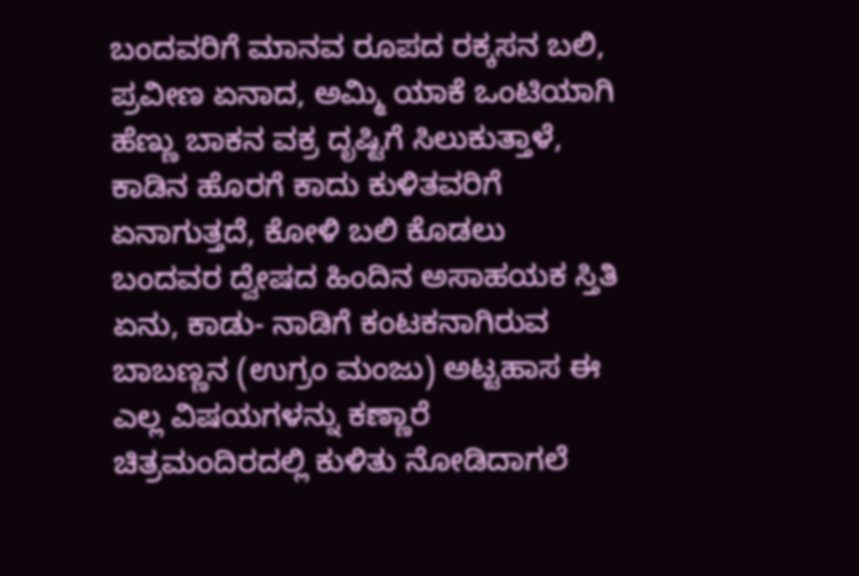ಬಂದವರಿಗೆ ಮಾನವ ರೂಪದ ರಕ್ಕಸನ ಬಲಿ,
ಪ್ರವೀಣ ಏನಾದ, ಅಮ್ಮಿ ಯಾಕೆ ಒಂಟಿಯಾಗಿ ಹೆಣ್ಣು ಬಾಕನ ವಕ್ರ ದೃಷ್ಟಿಗೆ ಸಿಲುಕುತ್ತಾಳೆ, ಕಾಡಿನ ಹೊರಗೆ ಕಾದು ಕುಳಿತವರಿಗೆ ಏನಾಗುತ್ತದೆ, ಕೋಳಿ ಬಲಿ ಕೊಡಲು ಬಂದವರ ದ್ವೇಷದ ಹಿಂದಿನ ಅಸಾಹಯಕ ಸ್ತಿತಿ ಏನು, ಕಾಡು- ನಾಡಿಗೆ ಕಂಟಕನಾಗಿರುವ ಬಾಬಣ್ಣನ (ಉಗ್ರಂ ಮಂಜು) ಅಟ್ಟಹಾಸ ಈ ಎಲ್ಲ ವಿಷಯಗಳನ್ನು ಕಣ್ಣಾರೆ ಚಿತ್ರಮಂದಿರದಲ್ಲಿ ಕುಳಿತು ನೋಡಿದಾಗಲೆ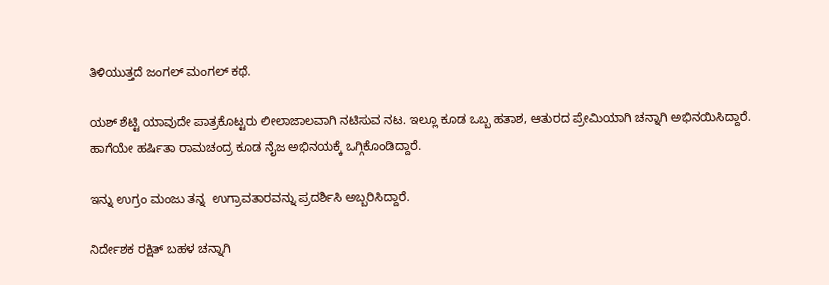ತಿಳಿಯುತ್ತದೆ ಜಂಗಲ್ ಮಂಗಲ್ ಕಥೆ.

ಯಶ್ ಶೆಟ್ಟಿ ಯಾವುದೇ ಪಾತ್ರಕೊಟ್ಟರು ಲೀಲಾಜಾಲವಾಗಿ ನಟಿಸುವ ನಟ. ಇಲ್ಲೂ ಕೂಡ ಒಬ್ಬ ಹತಾಶ, ಆತುರದ ಪ್ರೇಮಿಯಾಗಿ ಚನ್ನಾಗಿ ಅಭಿನಯಿಸಿದ್ದಾರೆ.
ಹಾಗೆಯೇ ಹರ್ಷಿತಾ ರಾಮಚಂದ್ರ ಕೂಡ ನೈಜ ಅಭಿನಯಕ್ಕೆ ಒಗ್ಗಿಕೊಂಡಿದ್ದಾರೆ.

ಇನ್ನು ಉಗ್ರಂ ಮಂಜು ತನ್ನ  ಉಗ್ರಾವತಾರವನ್ನು ಪ್ರದರ್ಶಿಸಿ ಅಬ್ಬರಿಸಿದ್ದಾರೆ.

ನಿರ್ದೇಶಕ ರಕ್ಷಿತ್ ಬಹಳ ಚನ್ನಾಗಿ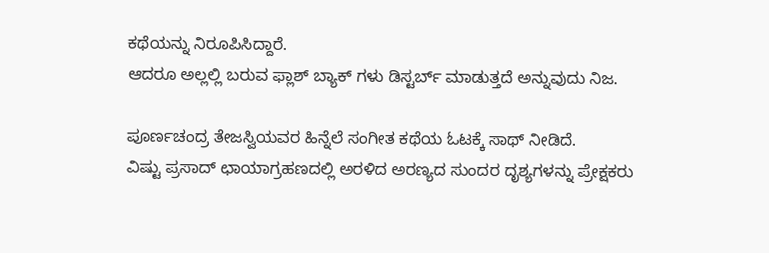ಕಥೆಯನ್ನು ನಿರೂಪಿಸಿದ್ದಾರೆ.
ಆದರೂ ಅಲ್ಲಲ್ಲಿ ಬರುವ ಫ್ಲಾಶ್ ಬ್ಯಾಕ್ ಗಳು ಡಿಸ್ಟರ್ಬ್ ಮಾಡುತ್ತದೆ ಅನ್ನುವುದು ನಿಜ‌.

ಪೂರ್ಣಚಂದ್ರ ತೇಜಸ್ವಿಯವರ ಹಿನ್ನೆಲೆ ಸಂಗೀತ ಕಥೆಯ ಓಟಕ್ಕೆ ಸಾಥ್ ನೀಡಿದೆ.
ವಿಷ್ಟು ಪ್ರಸಾದ್‍ ಛಾಯಾಗ್ರಹಣದಲ್ಲಿ ಅರಳಿದ ಅರಣ್ಯದ ಸುಂದರ ದೃಶ್ಯಗಳನ್ನು ಪ್ರೇಕ್ಷಕರು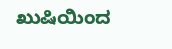ಖುಷಿಯಿಂದ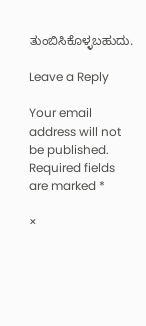ತುಂಬಿಸಿಕೊಳ್ಳಬಹುದು.

Leave a Reply

Your email address will not be published. Required fields are marked *

×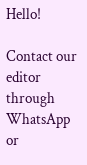Hello!

Contact our editor through WhatsApp or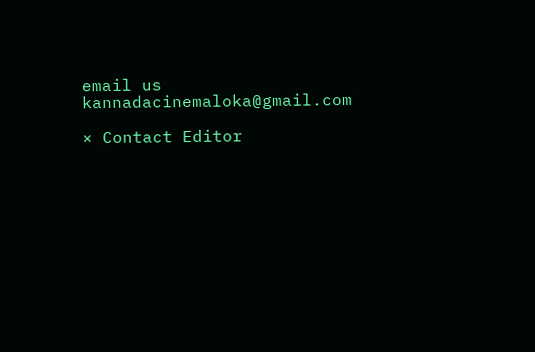email us kannadacinemaloka@gmail.com

× Contact Editor